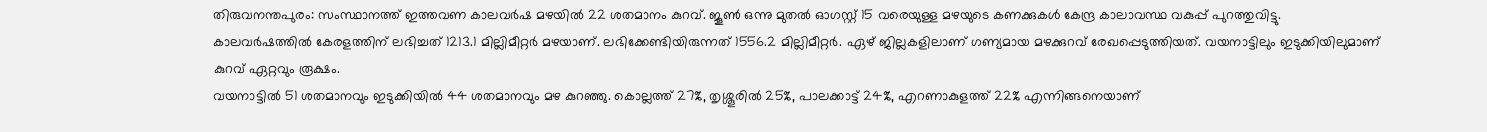തിരുവനന്തപുരം: സംസ്ഥാനത്ത് ഇത്തവണ കാലവർഷ മഴയിൽ 22 ശതമാനം കുറവ്. ജൂൺ ഒന്നു മുതൽ ഓഗസ്റ്റ് 15 വരെയുള്ള മഴയുടെ കണക്കുകൾ കേന്ദ്ര കാലാവസ്ഥ വകുപ്പ് പുറത്തുവിട്ടു.
കാലവർഷത്തിൽ കേരളത്തിന് ലഭിച്ചത് 1213.1 മില്ലിമീറ്റർ മഴയാണ്. ലഭിക്കേണ്ടിയിരുന്നത് 1556.2 മില്ലിമീറ്റർ. ഏഴ് ജില്ലകളിലാണ് ഗണ്യമായ മഴക്കുറവ് രേഖപ്പെടുത്തിയത്. വയനാട്ടിലും ഇടുക്കിയിലുമാണ് കുറവ് ഏറ്റവും രൂക്ഷം.
വയനാട്ടിൽ 51 ശതമാനവും ഇടുക്കിയിൽ 44 ശതമാനവും മഴ കുറഞ്ഞു. കൊല്ലത്ത് 27%, തൃശ്ശൂരിൽ 25%, പാലക്കാട്ട് 24%, എറണാകുളത്ത് 22% എന്നിങ്ങനെയാണ്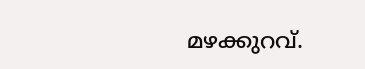മഴക്കുറവ്.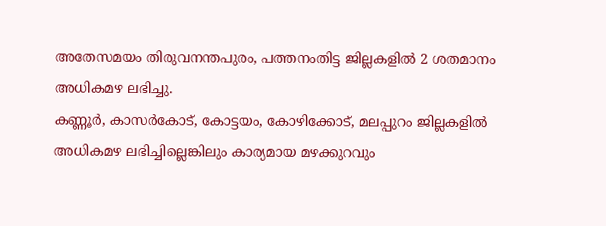അതേസമയം തിരുവനന്തപുരം, പത്തനംതിട്ട ജില്ലകളിൽ 2 ശതമാനം അധികമഴ ലഭിച്ചു.
കണ്ണൂർ, കാസർകോട്, കോട്ടയം, കോഴിക്കോട്, മലപ്പുറം ജില്ലകളിൽ അധികമഴ ലഭിച്ചില്ലെങ്കിലും കാര്യമായ മഴക്കുറവും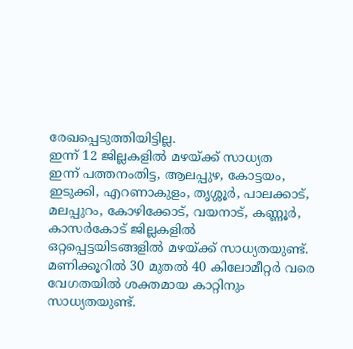രേഖപ്പെടുത്തിയിട്ടില്ല.
ഇന്ന് 12 ജില്ലകളിൽ മഴയ്ക്ക് സാധ്യത
ഇന്ന് പത്തനംതിട്ട, ആലപ്പുഴ, കോട്ടയം, ഇടുക്കി, എറണാകുളം, തൃശ്ശൂർ, പാലക്കാട്, മലപ്പുറം, കോഴിക്കോട്, വയനാട്, കണ്ണൂർ, കാസർകോട് ജില്ലകളിൽ ഒറ്റപ്പെട്ടയിടങ്ങളിൽ മഴയ്ക്ക് സാധ്യതയുണ്ട്. മണിക്കൂറിൽ 30 മുതൽ 40 കിലോമീറ്റർ വരെ വേഗതയിൽ ശക്തമായ കാറ്റിനും സാധ്യതയുണ്ട്.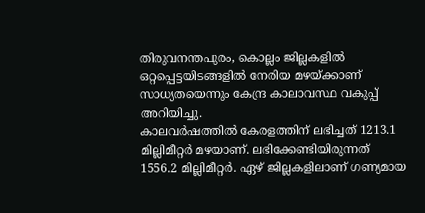തിരുവനന്തപുരം, കൊല്ലം ജില്ലകളിൽ ഒറ്റപ്പെട്ടയിടങ്ങളിൽ നേരിയ മഴയ്ക്കാണ് സാധ്യതയെന്നും കേന്ദ്ര കാലാവസ്ഥ വകുപ്പ് അറിയിച്ചു.
കാലവർഷത്തിൽ കേരളത്തിന് ലഭിച്ചത് 1213.1 മില്ലിമീറ്റർ മഴയാണ്. ലഭിക്കേണ്ടിയിരുന്നത് 1556.2 മില്ലിമീറ്റർ. ഏഴ് ജില്ലകളിലാണ് ഗണ്യമായ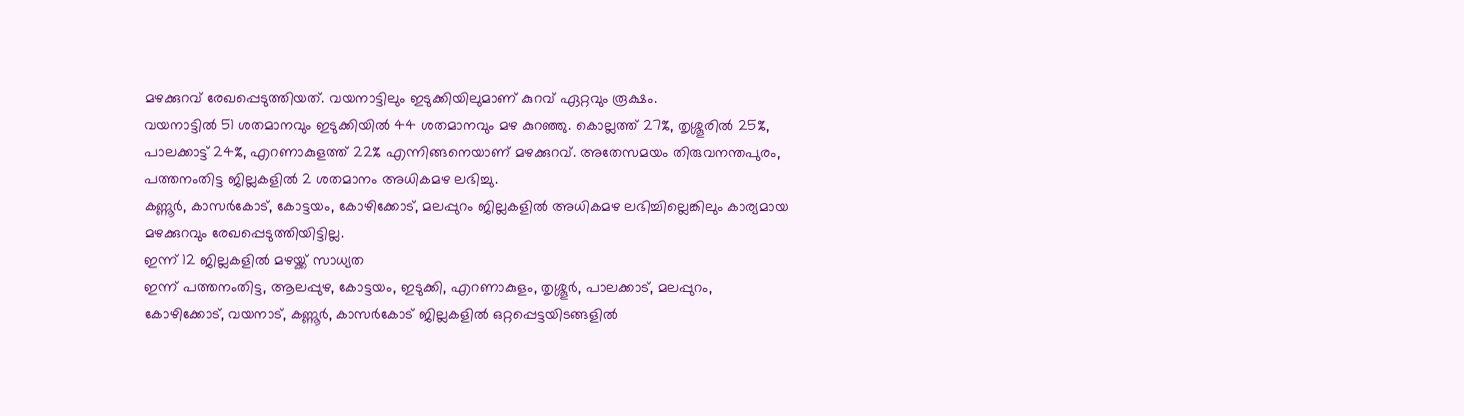മഴക്കുറവ് രേഖപ്പെടുത്തിയത്. വയനാട്ടിലും ഇടുക്കിയിലുമാണ് കുറവ് ഏറ്റവും രൂക്ഷം.
വയനാട്ടിൽ 51 ശതമാനവും ഇടുക്കിയിൽ 44 ശതമാനവും മഴ കുറഞ്ഞു. കൊല്ലത്ത് 27%, തൃശ്ശൂരിൽ 25%, പാലക്കാട്ട് 24%, എറണാകുളത്ത് 22% എന്നിങ്ങനെയാണ് മഴക്കുറവ്. അതേസമയം തിരുവനന്തപുരം, പത്തനംതിട്ട ജില്ലകളിൽ 2 ശതമാനം അധികമഴ ലഭിച്ചു.
കണ്ണൂർ, കാസർകോട്, കോട്ടയം, കോഴിക്കോട്, മലപ്പുറം ജില്ലകളിൽ അധികമഴ ലഭിച്ചില്ലെങ്കിലും കാര്യമായ മഴക്കുറവും രേഖപ്പെടുത്തിയിട്ടില്ല.
ഇന്ന് 12 ജില്ലകളിൽ മഴയ്ക്ക് സാധ്യത
ഇന്ന് പത്തനംതിട്ട, ആലപ്പുഴ, കോട്ടയം, ഇടുക്കി, എറണാകുളം, തൃശ്ശൂർ, പാലക്കാട്, മലപ്പുറം, കോഴിക്കോട്, വയനാട്, കണ്ണൂർ, കാസർകോട് ജില്ലകളിൽ ഒറ്റപ്പെട്ടയിടങ്ങളിൽ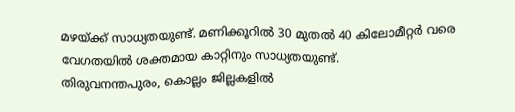മഴയ്ക്ക് സാധ്യതയുണ്ട്. മണിക്കൂറിൽ 30 മുതൽ 40 കിലോമീറ്റർ വരെ വേഗതയിൽ ശക്തമായ കാറ്റിനും സാധ്യതയുണ്ട്.
തിരുവനന്തപുരം, കൊല്ലം ജില്ലകളിൽ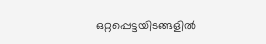ഒറ്റപ്പെട്ടയിടങ്ങളിൽ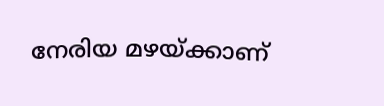നേരിയ മഴയ്ക്കാണ്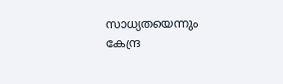സാധ്യതയെന്നും കേന്ദ്ര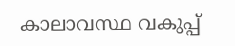കാലാവസ്ഥ വകുപ്പ്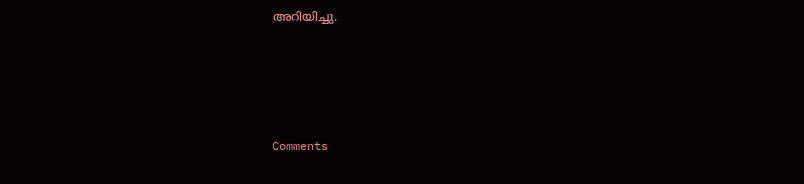അറിയിച്ചു.







Comments